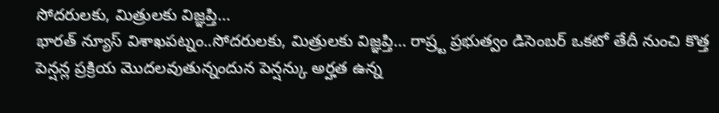సోదరులకు, మిత్రులకు విజ్ఞప్తి…
భారత్ న్యూస్ విశాఖపట్నం..సోదరులకు, మిత్రులకు విజ్ఞప్తి… రాష్ర్ట ప్రభుత్వం డిసెంబర్ ఒకటో తేదీ నుంచి కొత్త పెన్షన్ల ప్రక్రియ మొదలవుతున్నందున పెన్షన్కు అర్హత ఉన్న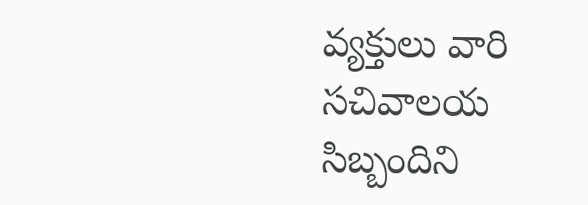వ్యక్తులు వారి సచివాలయ సిబ్బందిని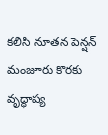కలిసి నూతన పెన్షన్ మంజూరు కొరకు వృద్ధాప్య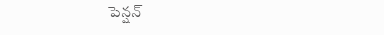పెన్షన్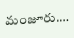మంజూరు.…